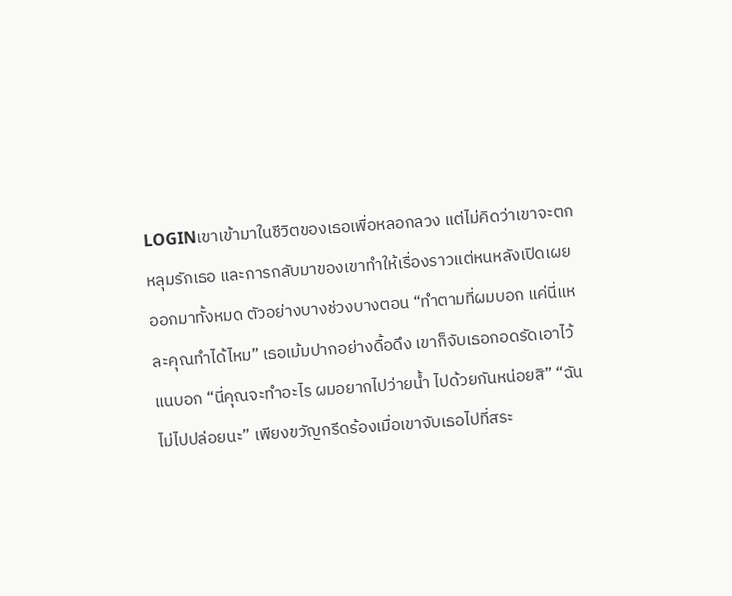LOGINเขาเข้ามาในชีวิตของเธอเพื่อหลอกลวง แต่ไม่คิดว่าเขาจะตกหลุมรักเธอ และการกลับมาของเขาทำให้เรื่องราวแต่หนหลังเปิดเผยออกมาทั้งหมด ตัวอย่างบางช่วงบางตอน “ทำตามที่ผมบอก แค่นี่แหละคุณทำได้ไหม” เธอเม้มปากอย่างดื้อดึง เขาก็จับเธอกอดรัดเอาไว้แนบอก “นี่คุณจะทำอะไร ผมอยากไปว่ายน้ำ ไปด้วยกันหน่อยสิ” “ฉันไม่ไปปล่อยนะ” เพียงขวัญกรีดร้องเมื่อเขาจับเธอไปที่สระ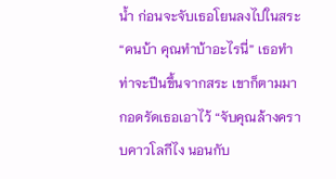น้ำ ก่อนจะจับเธอโยนลงไปในสระ “คนบ้า คุณทำบ้าอะไรนี่” เธอทำท่าจะปีนขึ้นจากสระ เขาก็ตามมากอดรัดเธอเอาไว้ “จับคุณล้างคราบคาวโลกีไง นอนกับ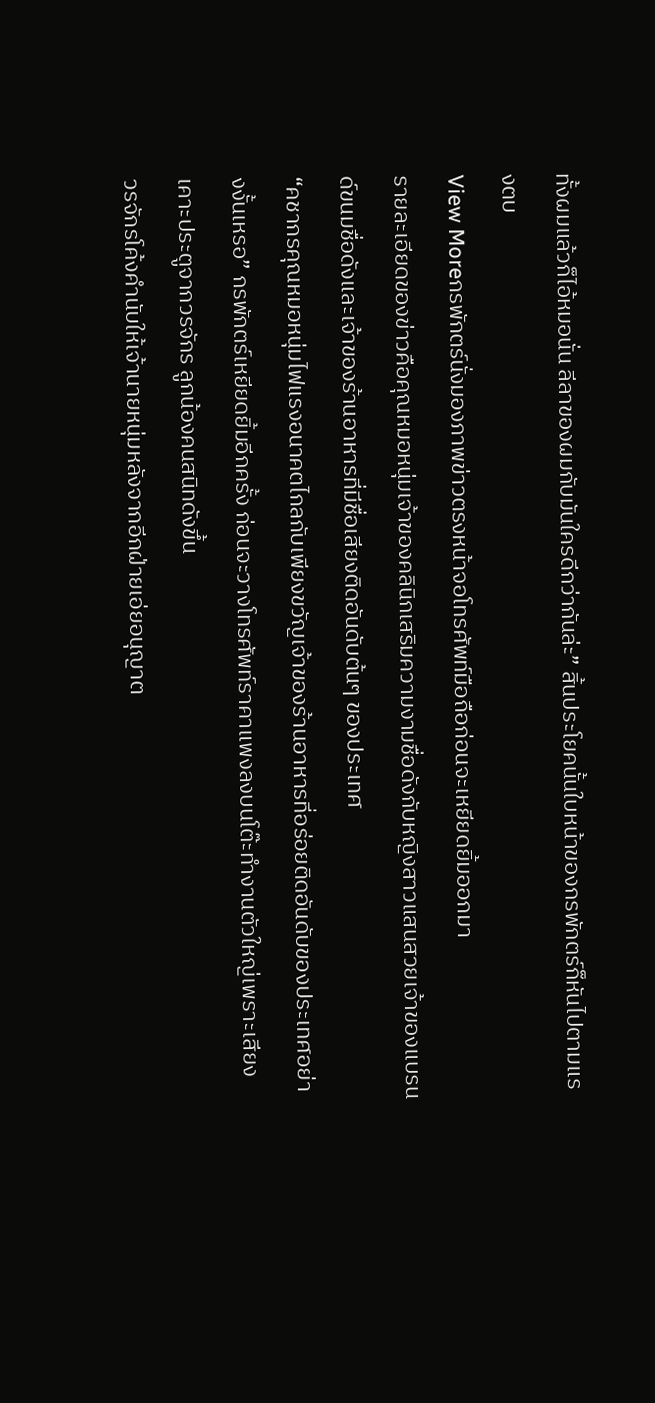ทั้งผมแล้วก็ไอ้หมอนั่น ลีลาของผมกับมันใครดีกว่ากันล่ะ” สิ้นประโยคนั้นใบหน้าของกรพักตร์ก็หันไปตามแรงตบ
View Moreกรพักตร์นั่งมองภาพข่าวตรงหน้าจอโทรศัพท์มือถือก่อนจะเหยียดยิ้มออกมา
รายละเอียดของข่าวคือคุณหมอหนุ่มเจ้าของคลินิกเสริมความงามชื่อดังกับหญิงสาวแสนสวยเจ้าของแบรนด์ขนมชื่อดังและเจ้าของร้านอาหารที่มีชื่อเสียงติดอันดับต้นๆ ของประเทศ
“คชากรคุณหมอหนุ่มไฟแรงอนาคตไกลกับเพียงขวัญเจ้าของร้านอาหารที่อร่อยติดอันดับของประเทศอย่างงั้นเหรอ” กรพักตร์เหยียดยิ้มอีกครั้ง ก่อนจะวางโทรศัพท์ราคาแพงลงบนโต๊ะทำงานตัวใหญ่เพราะเสียงเคาะประตูจากวรจักร ลูกน้องคนสนิทดังขึ้น
วรจักรโค้งคำนับให้เจ้านายหนุ่มหลังจากอีกฝ่ายเอ่ยอนุญาต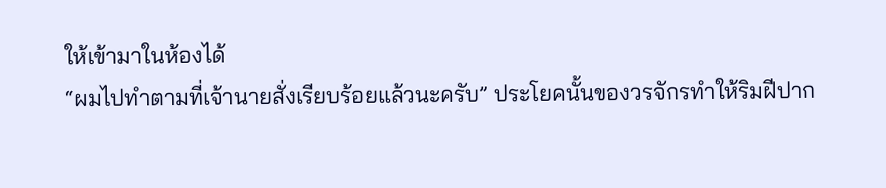ให้เข้ามาในห้องได้
“ผมไปทำตามที่เจ้านายสั่งเรียบร้อยแล้วนะครับ” ประโยคนั้นของวรจักรทำให้ริมฝีปาก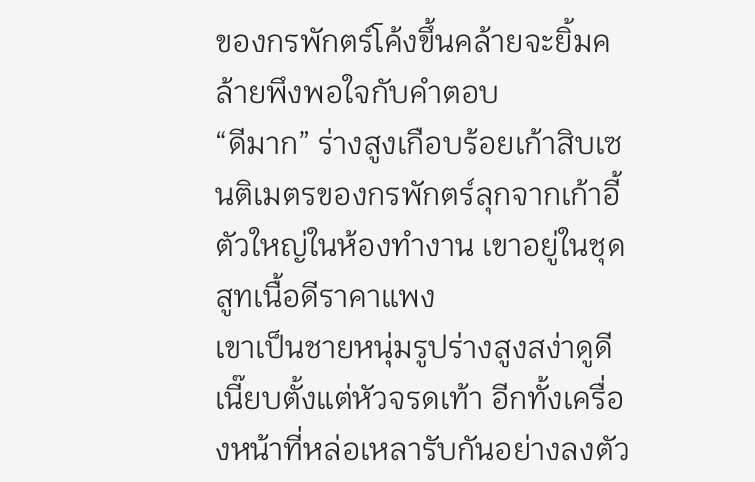ของกรพักตร์โค้งขึ้นคล้ายจะยิ้มคล้ายพึงพอใจกับคำตอบ
“ดีมาก” ร่างสูงเกือบร้อยเก้าสิบเซนติเมตรของกรพักตร์ลุกจากเก้าอี้ตัวใหญ่ในห้องทำงาน เขาอยู่ในชุดสูทเนื้อดีราคาแพง
เขาเป็นชายหนุ่มรูปร่างสูงสง่าดูดีเนี๊ยบตั้งแต่หัวจรดเท้า อีกทั้งเครื่องหน้าที่หล่อเหลารับกันอย่างลงตัว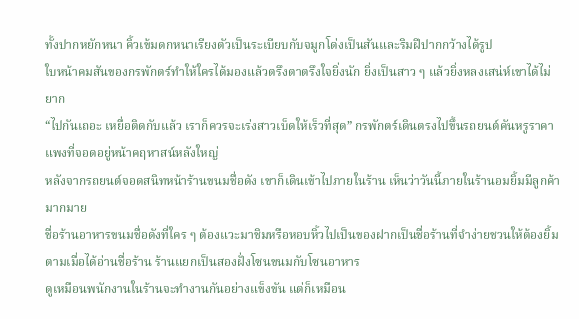ทั้งปากหยักหนา คิ้วเข้มดกหนาเรียงตัวเป็นระเบียบกับจมูกโด่งเป็นสันและริมฝีปากกว้างได้รูป
ใบหน้าคมสันของกรพักตร์ทำให้ใครได้มองแล้วตรึงตาตรึงใจยิ่งนัก ยิ่งเป็นสาว ๆ แล้วยิ่งหลงเสน่ห์เขาได้ไม่ยาก
“ไปกันเถอะ เหยื่อติดกับแล้ว เราก็ควรจะเร่งสาวเบ็ดให้เร็วที่สุด” กรพักตร์เดินตรงไปขึ้นรถยนต์คันหรูราคาแพงที่จอดอยู่หน้าคฤหาสน์หลังใหญ่
หลังจากรถยนต์จอดสนิทหน้าร้านขนมชื่อดัง เขาก็เดินเข้าไปภายในร้าน เห็นว่าวันนี้ภายในร้านอมยิ้มมีลูกค้ามากมาย
ชื่อร้านอาหารขนมชื่อดังที่ใคร ๆ ต้องแวะมาชิมหรือหอบหิ้วไปเป็นของฝากเป็นชื่อร้านที่จำง่ายชวนให้ต้องยิ้มตามเมื่อได้อ่านชื่อร้าน ร้านแยกเป็นสองฝั่งโซนขนมกับโซนอาหาร
ดูเหมือนพนักงานในร้านจะทำงานกันอย่างแข็งขัน แต่ก็เหมือน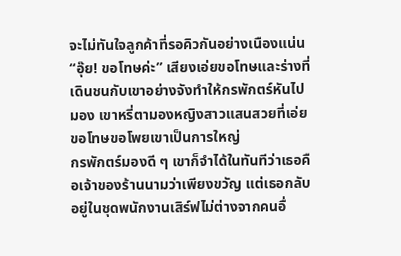จะไม่ทันใจลูกค้าที่รอคิวกันอย่างเนืองแน่น
“อุ๊ย! ขอโทษค่ะ” เสียงเอ่ยขอโทษและร่างที่เดินชนกับเขาอย่างจังทำให้กรพักตร์หันไปมอง เขาหรี่ตามองหญิงสาวแสนสวยที่เอ่ยขอโทษขอโพยเขาเป็นการใหญ่
กรพักตร์มองดี ๆ เขาก็จำได้ในทันทีว่าเธอคือเจ้าของร้านนามว่าเพียงขวัญ แต่เธอกลับอยู่ในชุดพนักงานเสิร์ฟไม่ต่างจากคนอื่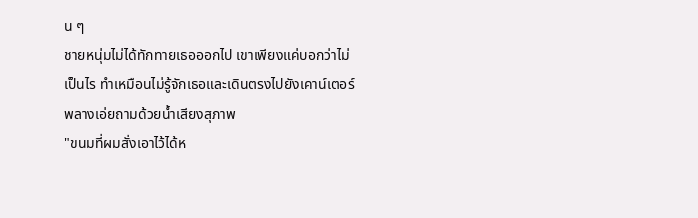น ๆ
ชายหนุ่มไม่ได้ทักทายเธอออกไป เขาเพียงแค่บอกว่าไม่เป็นไร ทำเหมือนไม่รู้จักเธอและเดินตรงไปยังเคาน์เตอร์พลางเอ่ยถามด้วยน้ำเสียงสุภาพ
"ขนมที่ผมสั่งเอาไว้ได้ห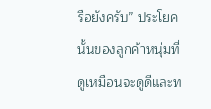รือยังครับ” ประโยคนั้นของลูกค้าหนุ่มที่ดูเหมือนจะดูดีและท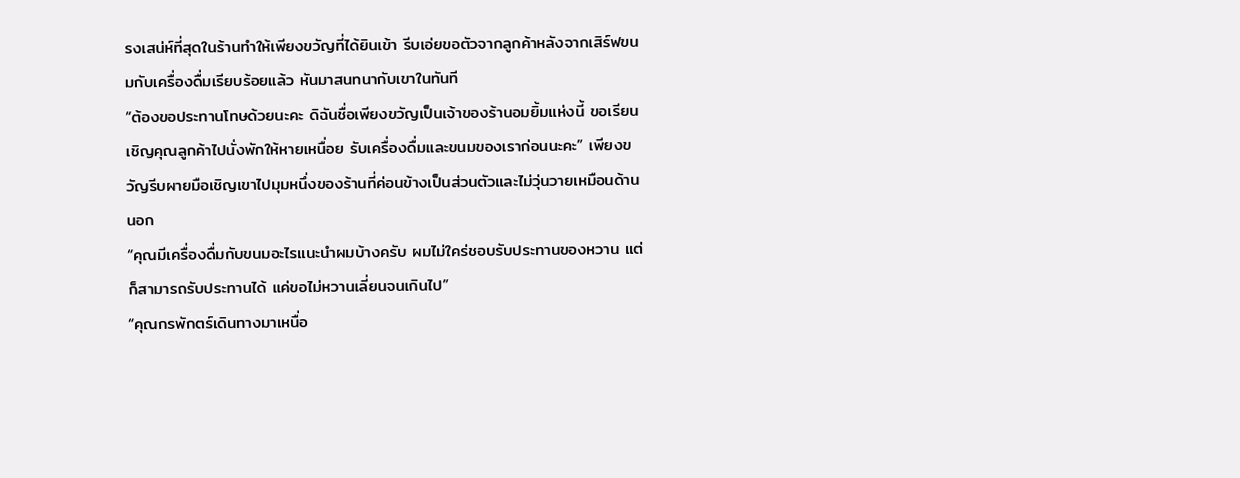รงเสน่ห์ที่สุดในร้านทำให้เพียงขวัญที่ได้ยินเข้า รีบเอ่ยขอตัวจากลูกค้าหลังจากเสิร์ฟขนมกับเครื่องดื่มเรียบร้อยแล้ว หันมาสนทนากับเขาในทันที
“ต้องขอประทานโทษด้วยนะคะ ดิฉันชื่อเพียงขวัญเป็นเจ้าของร้านอมยิ้มแห่งนี้ ขอเรียนเชิญคุณลูกค้าไปนั่งพักให้หายเหนื่อย รับเครื่องดื่มและขนมของเราก่อนนะคะ” เพียงขวัญรีบผายมือเชิญเขาไปมุมหนึ่งของร้านที่ค่อนข้างเป็นส่วนตัวและไม่วุ่นวายเหมือนด้านนอก
“คุณมีเครื่องดื่มกับขนมอะไรแนะนำผมบ้างครับ ผมไม่ใคร่ชอบรับประทานของหวาน แต่ก็สามารถรับประทานได้ แค่ขอไม่หวานเลี่ยนจนเกินไป”
“คุณกรพักตร์เดินทางมาเหนื่อ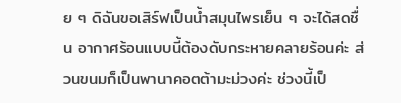ย ๆ ดิฉันขอเสิร์ฟเป็นน้ำสมุนไพรเย็น ๆ จะได้สดชื่น อากาศร้อนแบบนี้ต้องดับกระหายคลายร้อนค่ะ ส่วนขนมก็เป็นพานาคอตต้ามะม่วงค่ะ ช่วงนี้เป็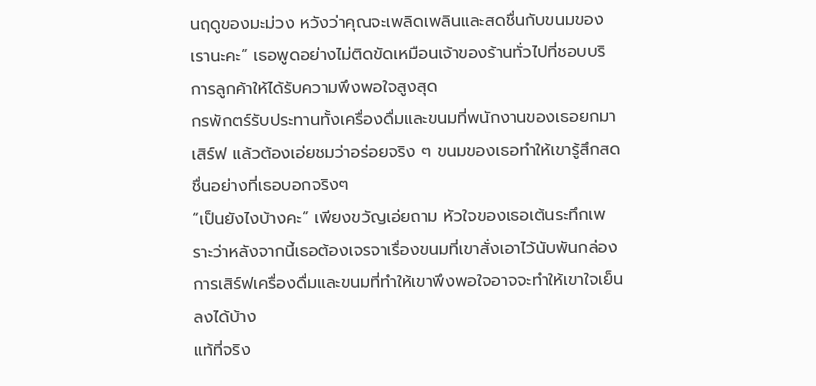นฤดูของมะม่วง หวังว่าคุณจะเพลิดเพลินและสดชื่นกับขนมของเรานะคะ” เธอพูดอย่างไม่ติดขัดเหมือนเจ้าของร้านทั่วไปที่ชอบบริการลูกค้าให้ได้รับความพึงพอใจสูงสุด
กรพักตร์รับประทานทั้งเครื่องดื่มและขนมที่พนักงานของเธอยกมาเสิร์ฟ แล้วต้องเอ่ยชมว่าอร่อยจริง ๆ ขนมของเธอทำให้เขารู้สึกสดชื่นอย่างที่เธอบอกจริงๆ
“เป็นยังไงบ้างคะ” เพียงขวัญเอ่ยถาม หัวใจของเธอเต้นระทึกเพราะว่าหลังจากนี้เธอต้องเจรจาเรื่องขนมที่เขาสั่งเอาไว้นับพันกล่อง การเสิร์ฟเครื่องดื่มและขนมที่ทำให้เขาพึงพอใจอาจจะทำให้เขาใจเย็นลงได้บ้าง
แท้ที่จริง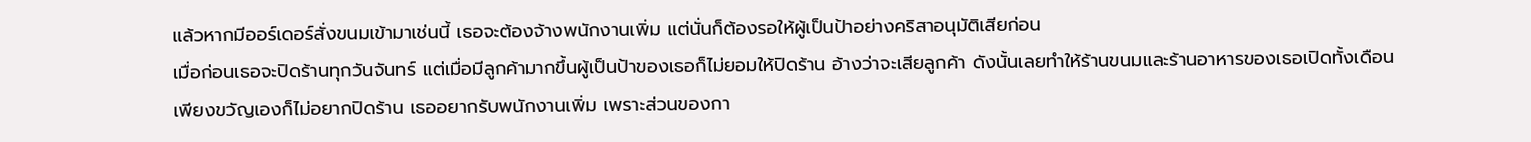แล้วหากมีออร์เดอร์สั่งขนมเข้ามาเช่นนี้ เธอจะต้องจ้างพนักงานเพิ่ม แต่นั่นก็ต้องรอให้ผู้เป็นป้าอย่างคริสาอนุมัติเสียก่อน
เมื่อก่อนเธอจะปิดร้านทุกวันจันทร์ แต่เมื่อมีลูกค้ามากขึ้นผู้เป็นป้าของเธอก็ไม่ยอมให้ปิดร้าน อ้างว่าจะเสียลูกค้า ดังนั้นเลยทำให้ร้านขนมและร้านอาหารของเธอเปิดทั้งเดือน
เพียงขวัญเองก็ไม่อยากปิดร้าน เธออยากรับพนักงานเพิ่ม เพราะส่วนของกา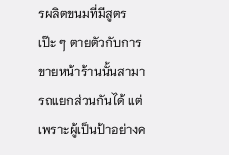รผลิตขนมที่มีสูตรเป๊ะ ๆ ตายตัวกับการขายหน้าร้านนั้นสามารถแยกส่วนกันได้ แต่เพราะผู้เป็นป้าอย่างค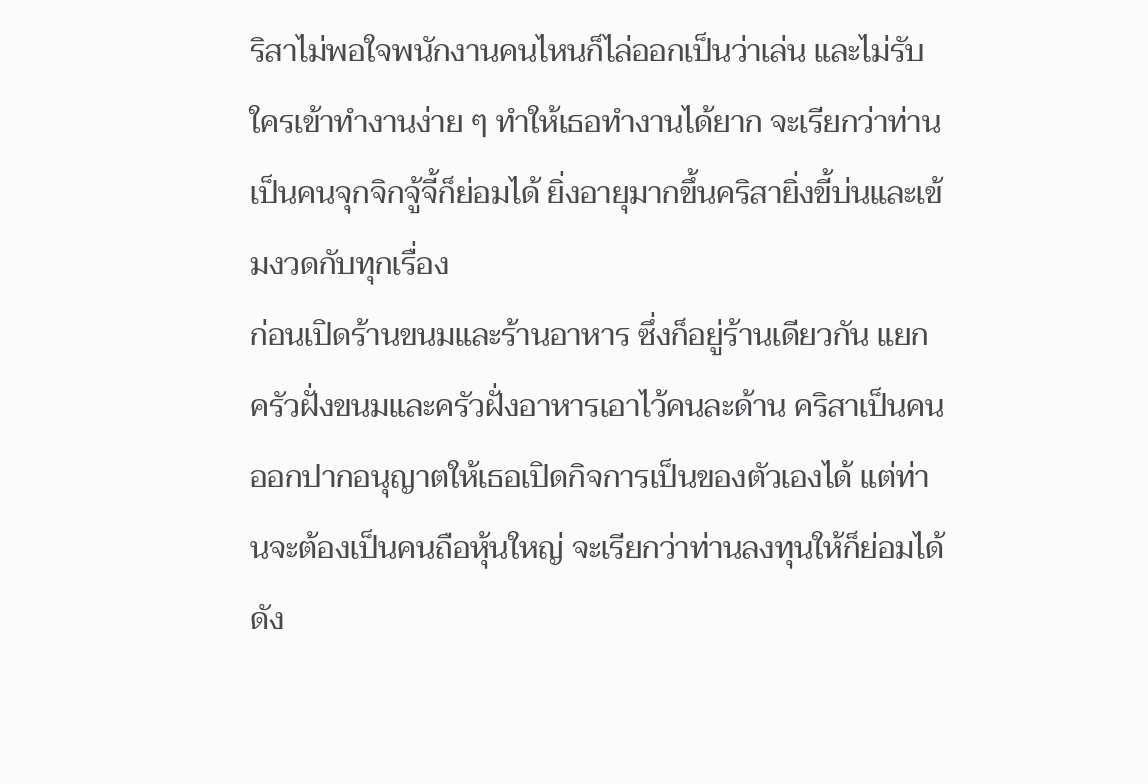ริสาไม่พอใจพนักงานคนไหนก็ไล่ออกเป็นว่าเล่น และไม่รับใครเข้าทำงานง่าย ๆ ทำให้เธอทำงานได้ยาก จะเรียกว่าท่านเป็นคนจุกจิกจู้จี้ก็ย่อมได้ ยิ่งอายุมากขึ้นคริสายิ่งขี้บ่นและเข้มงวดกับทุกเรื่อง
ก่อนเปิดร้านขนมและร้านอาหาร ซึ่งก็อยู่ร้านเดียวกัน แยกครัวฝั่งขนมและครัวฝั่งอาหารเอาไว้คนละด้าน คริสาเป็นคนออกปากอนุญาตให้เธอเปิดกิจการเป็นของตัวเองได้ แต่ท่านจะต้องเป็นคนถือหุ้นใหญ่ จะเรียกว่าท่านลงทุนให้ก็ย่อมได้ ดัง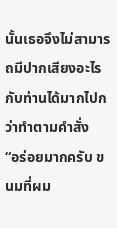นั้นเธอจึงไม่สามารถมีปากเสียงอะไรกับท่านได้มากไปกว่าทำตามคำสั่ง
“อร่อยมากครับ ขนมที่ผม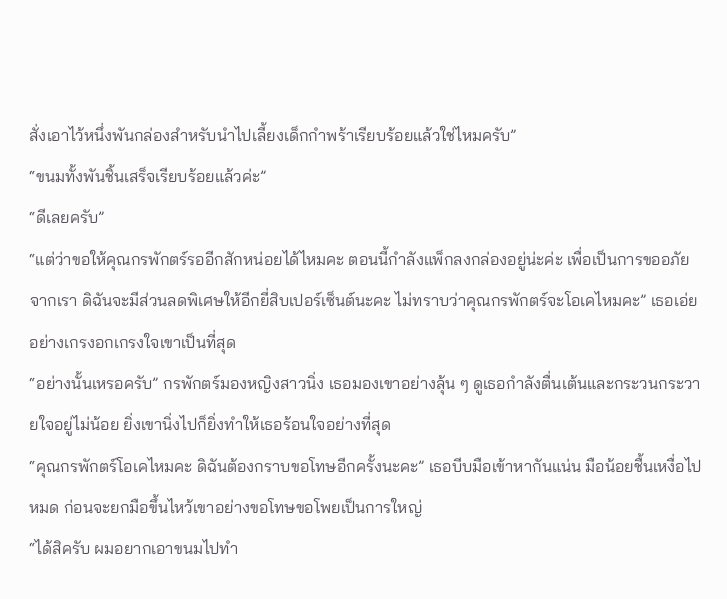สั่งเอาไว้หนึ่งพันกล่องสำหรับนำไปเลี้ยงเด็กกำพร้าเรียบร้อยแล้วใช่ไหมครับ”
“ขนมทั้งพันชิ้นเสร็จเรียบร้อยแล้วค่ะ”
“ดีเลยครับ”
“แต่ว่าขอให้คุณกรพักตร์รออีกสักหน่อยได้ไหมคะ ตอนนี้กำลังแพ็กลงกล่องอยู่น่ะค่ะ เพื่อเป็นการขออภัยจากเรา ดิฉันจะมีส่วนลดพิเศษให้อีกยี่สิบเปอร์เซ็นต์นะคะ ไม่ทราบว่าคุณกรพักตร์จะโอเคไหมคะ” เธอเอ่ยอย่างเกรงอกเกรงใจเขาเป็นที่สุด
“อย่างนั้นเหรอครับ” กรพักตร์มองหญิงสาวนิ่ง เธอมองเขาอย่างลุ้น ๆ ดูเธอกำลังตื่นเต้นและกระวนกระวายใจอยู่ไม่น้อย ยิ่งเขานิ่งไปก็ยิ่งทำให้เธอร้อนใจอย่างที่สุด
“คุณกรพักตร์โอเคไหมคะ ดิฉันต้องกราบขอโทษอีกครั้งนะคะ” เธอบีบมือเข้าหากันแน่น มือน้อยชื้นเหงื่อไปหมด ก่อนจะยกมือขึ้นไหว้เขาอย่างขอโทษขอโพยเป็นการใหญ่
“ได้สิครับ ผมอยากเอาขนมไปทำ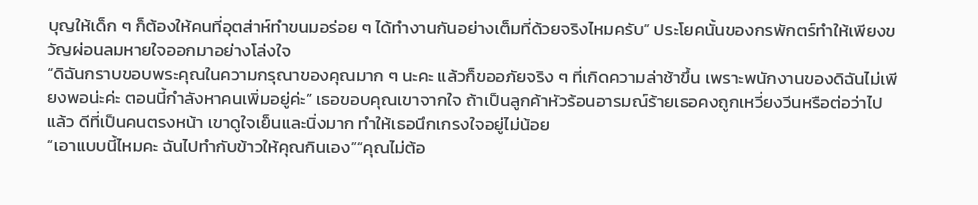บุญให้เด็ก ๆ ก็ต้องให้คนที่อุตส่าห์ทำขนมอร่อย ๆ ได้ทำงานกันอย่างเต็มที่ด้วยจริงไหมครับ” ประโยคนั้นของกรพักตร์ทำให้เพียงขวัญผ่อนลมหายใจออกมาอย่างโล่งใจ
“ดิฉันกราบขอบพระคุณในความกรุณาของคุณมาก ๆ นะคะ แล้วก็ขออภัยจริง ๆ ที่เกิดความล่าช้าขึ้น เพราะพนักงานของดิฉันไม่เพียงพอน่ะค่ะ ตอนนี้กำลังหาคนเพิ่มอยู่ค่ะ” เธอขอบคุณเขาจากใจ ถ้าเป็นลูกค้าหัวร้อนอารมณ์ร้ายเธอคงถูกเหวี่ยงวีนหรือต่อว่าไปแล้ว ดีที่เป็นคนตรงหน้า เขาดูใจเย็นและนิ่งมาก ทำให้เธอนึกเกรงใจอยู่ไม่น้อย
“เอาแบบนี้ไหมคะ ฉันไปทำกับข้าวให้คุณกินเอง”“คุณไม่ต้อ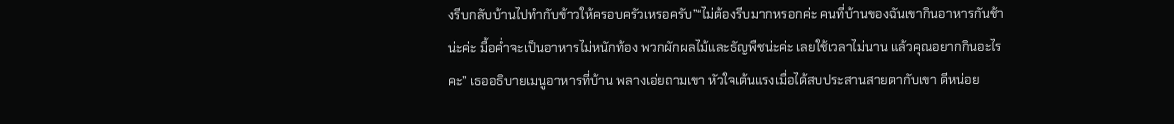งรีบกลับบ้านไปทำกับข้าวให้ครอบครัวเหรอครับ”“ไม่ต้องรีบมากหรอกค่ะ คนที่บ้านของฉันเขากินอาหารกันช้าน่ะค่ะ มื้อค่ำจะเป็นอาหารไม่หนักท้อง พวกผักผลไม้และธัญพืชน่ะค่ะ เลยใช้เวลาไม่นาน แล้วคุณอยากกินอะไรคะ” เธออธิบายเมนูอาหารที่บ้าน พลางเอ่ยถามเขา หัวใจเต้นแรงเมื่อได้สบประสานสายตากับเขา ดีหน่อย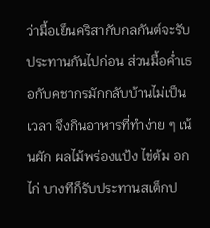ว่ามื้อเย็นคริสากับกลกันต์จะรับประทานกันไปก่อน ส่วนมื้อค่ำเธอกับคชากรมักกลับบ้านไม่เป็นเวลา จึงกินอาหารที่ทำง่าย ๆ เน้นผัก ผลไม้พร่องแป้ง ไข่ต้ม อกไก่ บางทีก็รับประทานสเต็กป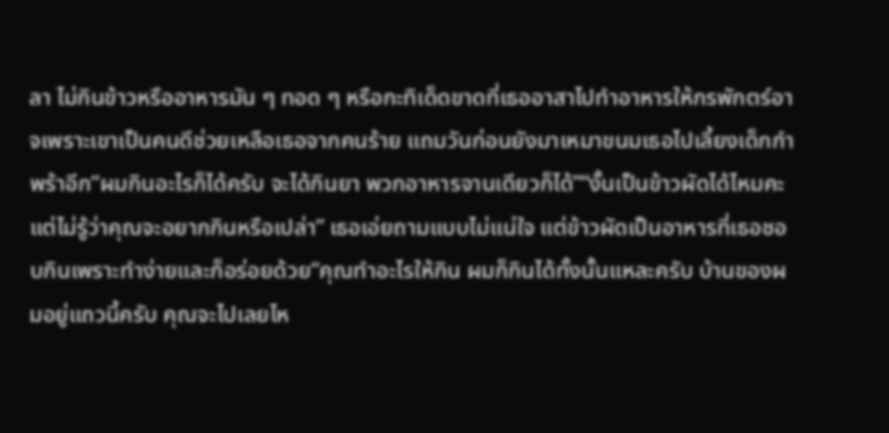ลา ไม่กินข้าวหรืออาหารมัน ๆ ทอด ๆ หรือกะทิเด็ดขาดที่เธออาสาไปทำอาหารให้กรพักตร์อาจเพราะเขาเป็นคนดีช่วยเหลือเธอจากคนร้าย แถมวันก่อนยังมาเหมาขนมเธอไปเลี้ยงเด็กกำพร้าอีก“ผมกินอะไรก็ได้ครับ จะได้กินยา พวกอาหารจานเดียวก็ได้”“งั้นเป็นข้าวผัดได้ไหมคะ แต่ไม่รู้ว่าคุณจะอยากกินหรือเปล่า” เธอเอ่ยถามแบบไม่แน่ใจ แต่ข้าวผัดเป็นอาหารที่เธอชอบกินเพราะทำง่ายและก็อร่อยด้วย“คุณทำอะไรให้กิน ผมก็กินได้ทั้งนั้นแหละครับ บ้านของผมอยู่แถวนี้ครับ คุณจะไปเลยไห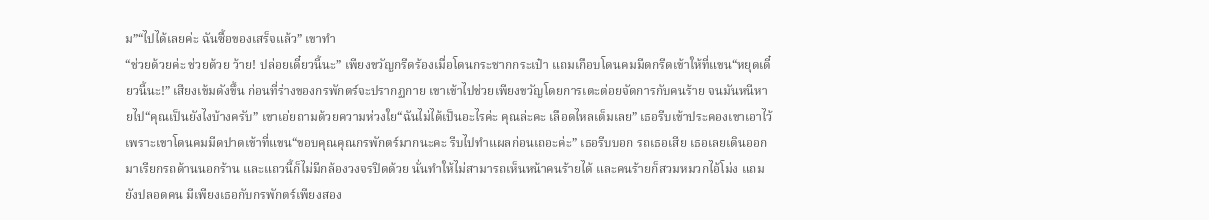ม”“ไปได้เลยค่ะ ฉันซื้อของเสร็จแล้ว” เขาทำ
“ช่วยด้วยค่ะ ช่วยด้วย ว้าย! ปล่อยเดี๋ยวนี้นะ” เพียงขวัญกรีดร้องเมื่อโดนกระชากกระเป๋า แถมเกือบโดนคมมีดกรีดเข้าให้ที่แขน“หยุดเดี๋ยวนี้นะ!” เสียงเข้มดังขึ้น ก่อนที่ร่างของกรพักตร์จะปรากฏกาย เขาเข้าไปช่วยเพียงขวัญโดยการเตะต่อยจัดการกับคนร้าย จนมันหนีหายไป“คุณเป็นยังไงบ้างครับ” เขาเอ่ยถามด้วยความห่วงใย“ฉันไม่ได้เป็นอะไรค่ะ คุณล่ะคะ เลือดไหลเต็มเลย” เธอรีบเข้าประคองเขาเอาไว้เพราะเขาโดนคมมีดปาดเข้าที่แขน“ขอบคุณคุณกรพักตร์มากนะคะ รีบไปทำแผลก่อนเถอะค่ะ” เธอรีบบอก รถเธอเสีย เธอเลยเดินออกมาเรียกรถด้านนอกร้าน และแถวนี้ก็ไม่มีกล้องวงจรปิดด้วย นั่นทำให้ไม่สามารถเห็นหน้าคนร้ายได้ และคนร้ายก็สวมหมวกไอ้โม่ง แถมยังปลอดคน มีเพียงเธอกับกรพักตร์เพียงสอง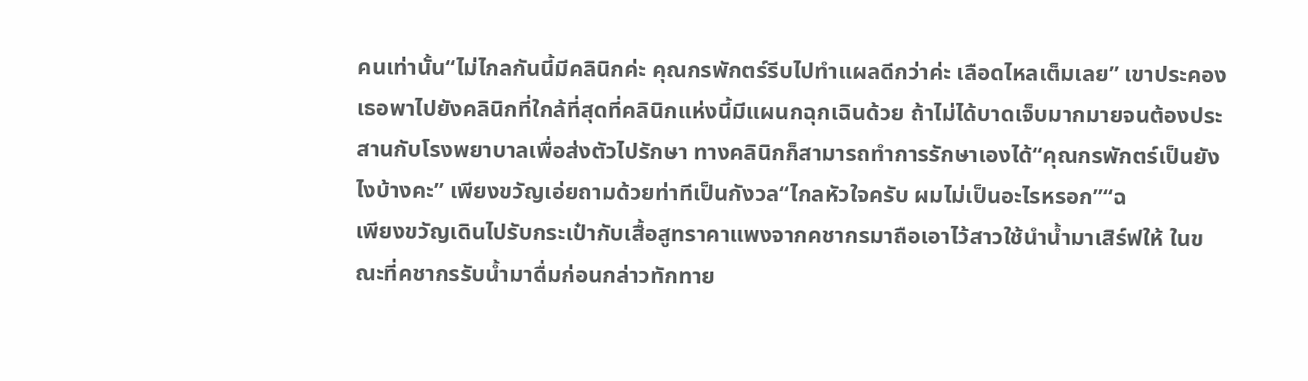คนเท่านั้น“ไม่ไกลกันนี้มีคลินิกค่ะ คุณกรพักตร์รีบไปทำแผลดีกว่าค่ะ เลือดไหลเต็มเลย” เขาประคองเธอพาไปยังคลินิกที่ใกล้ที่สุดที่คลินิกแห่งนี้มีแผนกฉุกเฉินด้วย ถ้าไม่ได้บาดเจ็บมากมายจนต้องประสานกับโรงพยาบาลเพื่อส่งตัวไปรักษา ทางคลินิกก็สามารถทำการรักษาเองได้“คุณกรพักตร์เป็นยังไงบ้างคะ” เพียงขวัญเอ่ยถามด้วยท่าทีเป็นกังวล“ไกลหัวใจครับ ผมไม่เป็นอะไรหรอก”“ฉ
เพียงขวัญเดินไปรับกระเป๋ากับเสื้อสูทราคาแพงจากคชากรมาถือเอาไว้สาวใช้นำน้ำมาเสิร์ฟให้ ในขณะที่คชากรรับน้ำมาดื่มก่อนกล่าวทักทาย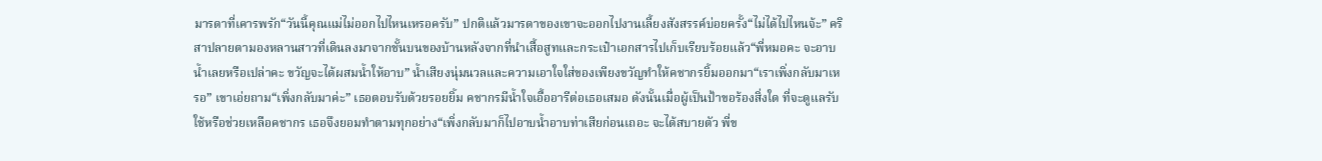มารดาที่เคารพรัก“วันนี้คุณแม่ไม่ออกไปไหนเหรอครับ” ปกติแล้วมารดาของเขาจะออกไปงานเลี้ยงสังสรรค์บ่อยครั้ง“ไม่ได้ไปไหนจ้ะ” คริสาปลายตามองหลานสาวที่เดินลงมาจากชั้นบนของบ้านหลังจากที่นำเสื้อสูทและกระเป๋าเอกสารไปเก็บเรียบร้อยแล้ว“พี่หมอคะ จะอาบน้ำเลยหรือเปล่าคะ ขวัญจะได้ผสมน้ำให้อาบ” น้ำเสียงนุ่มนวลและความเอาใจใส่ของเพียงขวัญทำให้คชากรยิ้มออกมา“เราเพิ่งกลับมาเหรอ” เขาเอ่ยถาม“เพิ่งกลับมาค่ะ” เธอตอบรับด้วยรอยยิ้ม คชากรมีน้ำใจเอื้ออารีต่อเธอเสมอ ดังนั้นเมื่อผู้เป็นป้าขอร้องสิ่งใด ที่จะดูแลรับใช้หรือช่วยเหลือคชากร เธอจึงยอมทำตามทุกอย่าง“เพิ่งกลับมาก็ไปอาบน้ำอาบท่าเสียก่อนเถอะ จะได้สบายตัว พี่ข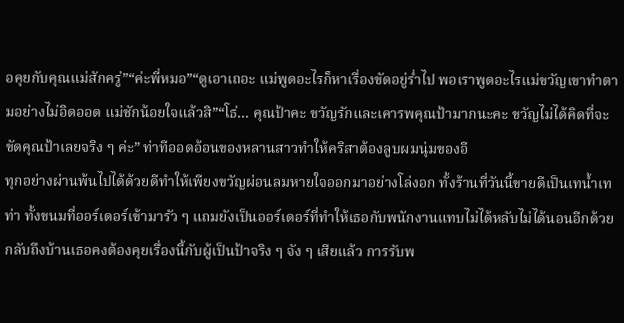อคุยกับคุณแม่สักครู่”“ค่ะพี่หมอ”“ดูเอาเถอะ แม่พูดอะไรก็หาเรื่องขัดอยู่ร่ำไป พอเราพูดอะไรแม่ขวัญเขาทำตามอย่างไม่อิดออด แม่ชักน้อยใจแล้วสิ”“โธ่... คุณป้าคะ ขวัญรักและเคารพคุณป้ามากนะคะ ขวัญไม่ได้คิดที่จะขัดคุณป้าเลยจริง ๆ ค่ะ” ท่าทีออดอ้อนของหลานสาวทำให้คริสาต้องลูบผมนุ่มของอี
ทุกอย่างผ่านพ้นไปได้ด้วยดีทำให้เพียงขวัญผ่อนลมหายใจออกมาอย่างโล่งอก ทั้งร้านที่วันนี้ขายดีเป็นเทน้ำเทท่า ทั้งขนมที่ออร์เดอร์เข้ามารัว ๆ แถมยังเป็นออร์เดอร์ที่ทำให้เธอกับพนักงานแทบไม่ได้หลับไม่ได้นอนอีกด้วยกลับถึงบ้านเธอคงต้องคุยเรื่องนี้กับผู้เป็นป้าจริง ๆ จัง ๆ เสียแล้ว การรับพ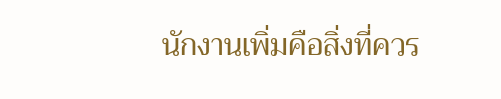นักงานเพิ่มคือสิ่งที่ควร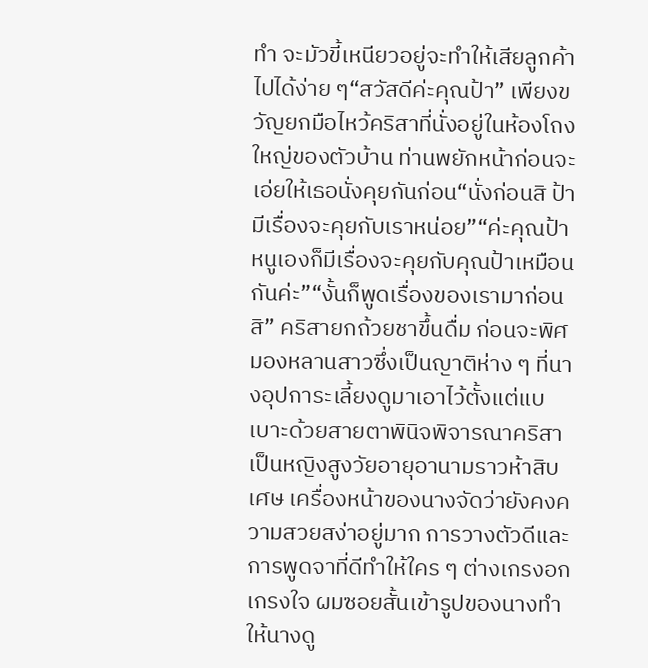ทำ จะมัวขี้เหนียวอยู่จะทำให้เสียลูกค้าไปได้ง่าย ๆ“สวัสดีค่ะคุณป้า” เพียงขวัญยกมือไหว้คริสาที่นั่งอยู่ในห้องโถงใหญ่ของตัวบ้าน ท่านพยักหน้าก่อนจะเอ่ยให้เธอนั่งคุยกันก่อน“นั่งก่อนสิ ป้ามีเรื่องจะคุยกับเราหน่อย”“ค่ะคุณป้า หนูเองก็มีเรื่องจะคุยกับคุณป้าเหมือนกันค่ะ”“งั้นก็พูดเรื่องของเรามาก่อนสิ” คริสายกถ้วยชาขึ้นดื่ม ก่อนจะพิศมองหลานสาวซึ่งเป็นญาติห่าง ๆ ที่นางอุปการะเลี้ยงดูมาเอาไว้ตั้งแต่แบเบาะด้วยสายตาพินิจพิจารณาคริสาเป็นหญิงสูงวัยอายุอานามราวห้าสิบเศษ เครื่องหน้าของนางจัดว่ายังคงความสวยสง่าอยู่มาก การวางตัวดีและการพูดจาที่ดีทำให้ใคร ๆ ต่างเกรงอกเกรงใจ ผมซอยสั้นเข้ารูปของนางทำให้นางดู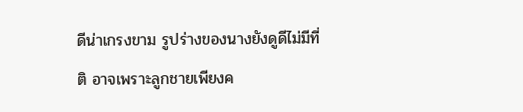ดีน่าเกรงขาม รูปร่างของนางยังดูดีไม่มีที่ติ อาจเพราะลูกชายเพียงค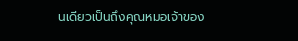นเดียวเป็นถึงคุณหมอเจ้าของ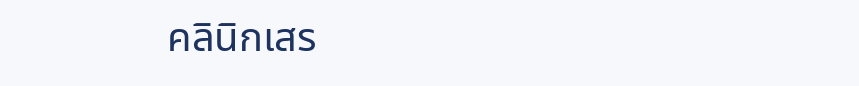คลินิกเสร